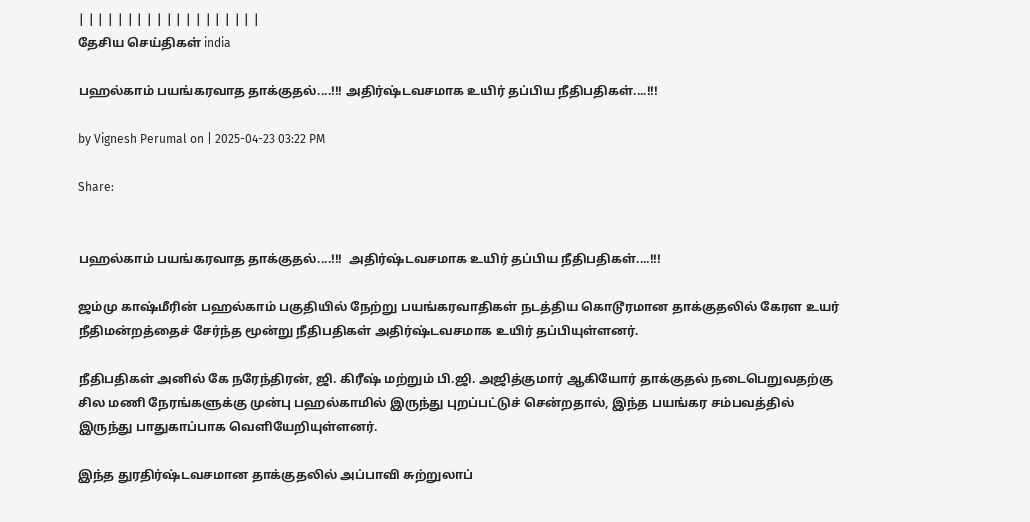| | | | | | | | | | | | | | | | | | |
தேசிய செய்திகள் india

பஹல்காம் பயங்கரவாத தாக்குதல்....!!! அதிர்ஷ்டவசமாக உயிர் தப்பிய நீதிபதிகள்....!!!

by Vignesh Perumal on | 2025-04-23 03:22 PM

Share:


பஹல்காம் பயங்கரவாத தாக்குதல்....!!!  அதிர்ஷ்டவசமாக உயிர் தப்பிய நீதிபதிகள்....!!!

ஜம்மு காஷ்மீரின் பஹல்காம் பகுதியில் நேற்று பயங்கரவாதிகள் நடத்திய கொடூரமான தாக்குதலில் கேரள உயர் நீதிமன்றத்தைச் சேர்ந்த மூன்று நீதிபதிகள் அதிர்ஷ்டவசமாக உயிர் தப்பியுள்ளனர்.

நீதிபதிகள் அனில் கே நரேந்திரன், ஜி. கிரீஷ் மற்றும் பி.ஜி. அஜித்குமார் ஆகியோர் தாக்குதல் நடைபெறுவதற்கு சில மணி நேரங்களுக்கு முன்பு பஹல்காமில் இருந்து புறப்பட்டுச் சென்றதால், இந்த பயங்கர சம்பவத்தில் இருந்து பாதுகாப்பாக வெளியேறியுள்ளனர்.

இந்த துரதிர்ஷ்டவசமான தாக்குதலில் அப்பாவி சுற்றுலாப்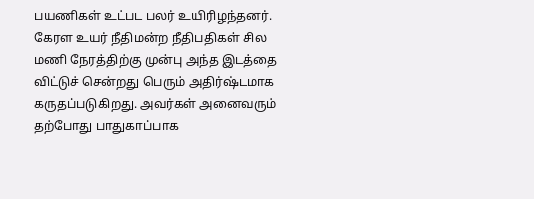பயணிகள் உட்பட பலர் உயிரிழந்தனர். கேரள உயர் நீதிமன்ற நீதிபதிகள் சில மணி நேரத்திற்கு முன்பு அந்த இடத்தை விட்டுச் சென்றது பெரும் அதிர்ஷ்டமாக கருதப்படுகிறது. அவர்கள் அனைவரும் தற்போது பாதுகாப்பாக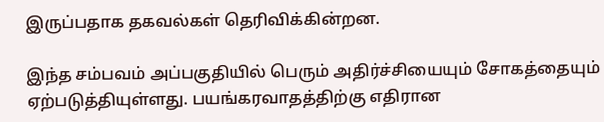இருப்பதாக தகவல்கள் தெரிவிக்கின்றன.

இந்த சம்பவம் அப்பகுதியில் பெரும் அதிர்ச்சியையும் சோகத்தையும் ஏற்படுத்தியுள்ளது. பயங்கரவாதத்திற்கு எதிரான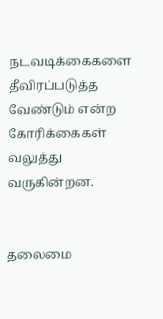நடவடிக்கைகளை தீவிரப்படுத்த வேண்டும் என்ற கோரிக்கைகள் வலுத்து வருகின்றன.


தலைமை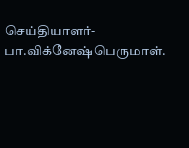செய்தியாளர்-பா.விக்னேஷ்பெருமாள்.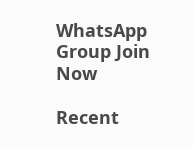WhatsApp Group Join Now

Recent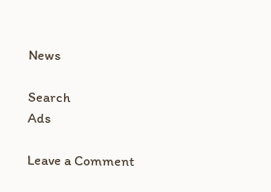News

Search
Ads

Leave a Comment